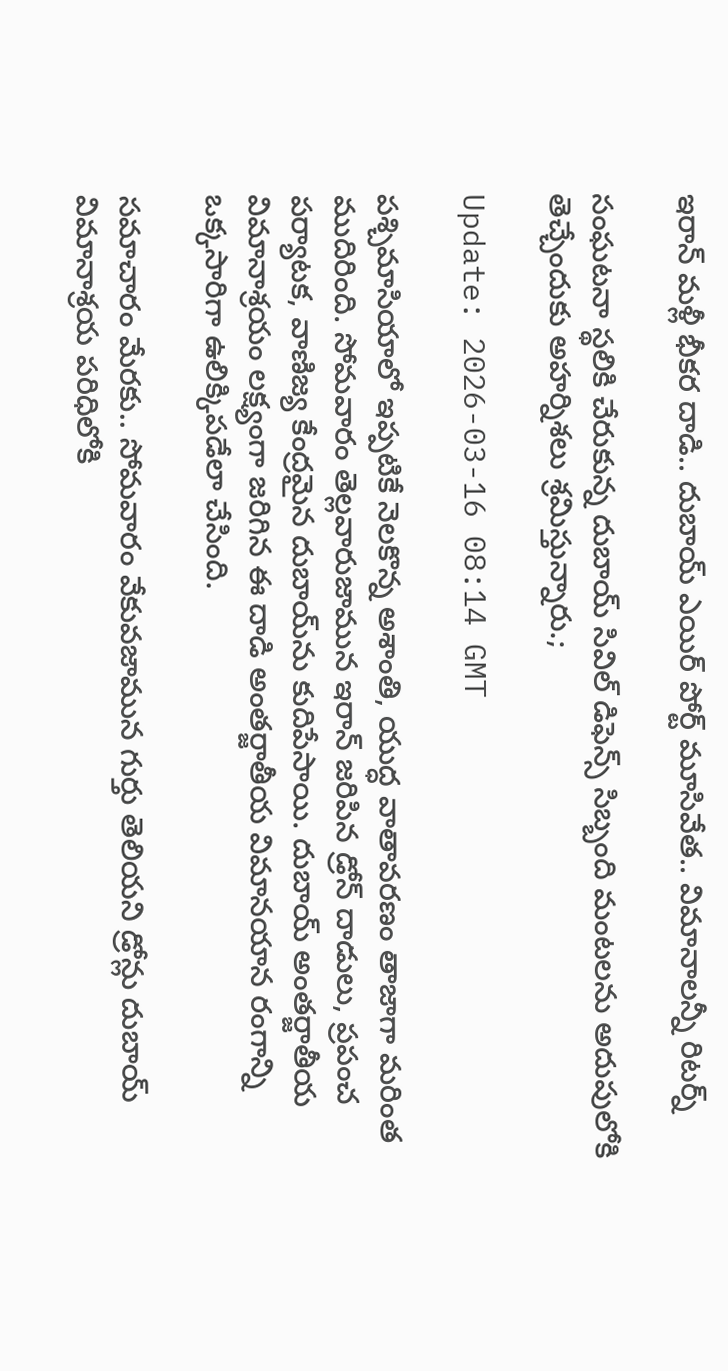ఇరాన్ మళ్లీ భీకర దాడి.. దుబాయ్ ఎయిర్ పోర్ట్ మూసివేత.. విమానాలన్నీ రిటర్న్

సంఘటనా స్థలికి చేరుకున్న దుబాయ్ సివిల్ డిఫెన్స్ సిబ్బంది మంటలను అదుపులోకి తెచ్చేందుకు అహర్నిశలు శ్రమిస్తున్నారు.;

Update: 2026-03-16 08:14 GMT

పశ్చిమాసియాలో ఇప్పటికే నెలకొన్న అశాంతి, యుద్ధ వాతావరణం తాజాగా మరింత ముదిరింది. సోమవారం తెల్లవారుజామున ఇరాన్ జరిపిన డ్రోన్ దాడులు, ప్రపంచ పర్యాటక, వాణిజ్య కేంద్రమైన దుబాయ్‌ను కుదిపేసాయి. దుబాయ్ అంతర్జాతీయ విమానాశ్రయం లక్ష్యంగా జరిగిన ఈ దాడి అంతర్జాతీయ విమానయాన రంగాన్ని ఒక్కసారిగా ఉలిక్కిపడేలా చేసింది.

సమాచారం మేరకు.. సోమవారం వేకువజామున గుర్తు తెలియని డ్రోన్లు దుబాయ్ విమానాశ్రయ పరిధిలోకి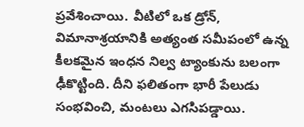ప్రవేశించాయి. వీటిలో ఒక డ్రోన్, విమానాశ్రయానికి అత్యంత సమీపంలో ఉన్న కీలకమైన ఇంధన నిల్వ ట్యాంకును బలంగా ఢీకొట్టింది. దీని ఫలితంగా భారీ పేలుడు సంభవించి, మంటలు ఎగసిపడ్డాయి.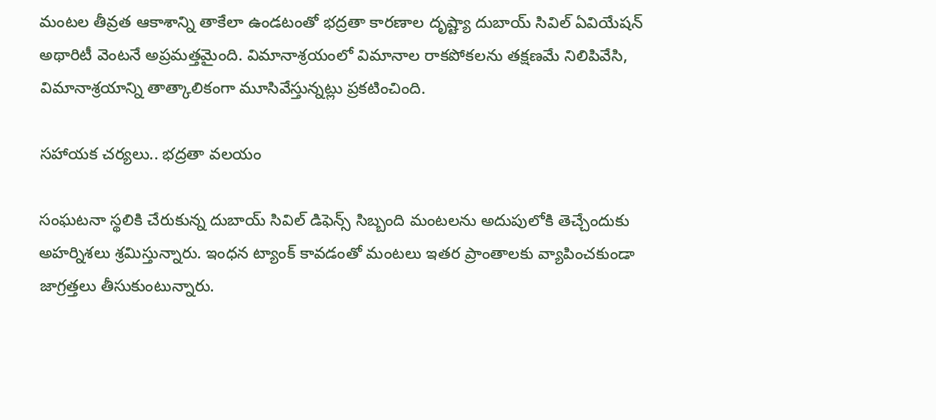మంటల తీవ్రత ఆకాశాన్ని తాకేలా ఉండటంతో భద్రతా కారణాల దృష్ట్యా దుబాయ్ సివిల్ ఏవియేషన్ అథారిటీ వెంటనే అప్రమత్తమైంది. విమానాశ్రయంలో విమానాల రాకపోకలను తక్షణమే నిలిపివేసి, విమానాశ్రయాన్ని తాత్కాలికంగా మూసివేస్తున్నట్లు ప్రకటించింది.

సహాయక చర్యలు.. భద్రతా వలయం

సంఘటనా స్థలికి చేరుకున్న దుబాయ్ సివిల్ డిఫెన్స్ సిబ్బంది మంటలను అదుపులోకి తెచ్చేందుకు అహర్నిశలు శ్రమిస్తున్నారు. ఇంధన ట్యాంక్ కావడంతో మంటలు ఇతర ప్రాంతాలకు వ్యాపించకుండా జాగ్రత్తలు తీసుకుంటున్నారు.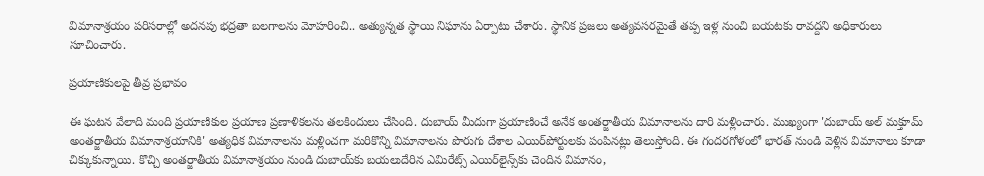విమానాశ్రయం పరిసరాల్లో అదనపు భద్రతా బలగాలను మోహరించి.. అత్యున్నత స్థాయి నిఘాను ఏర్పాటు చేశారు. స్థానిక ప్రజలు అత్యవసరమైతే తప్ప ఇళ్ల నుంచి బయటకు రావద్దని అధికారులు సూచించారు.

ప్రయాణికులపై తీవ్ర ప్రభావం

ఈ ఘటన వేలాది మంది ప్రయాణికుల ప్రయాణ ప్రణాళికలను తలకిందులు చేసింది. దుబాయ్ మీదుగా ప్రయాణించే అనేక అంతర్జాతీయ విమానాలను దారి మళ్లించారు. ముఖ్యంగా 'దుబాయ్ అల్ మక్తూమ్ అంతర్జాతీయ విమానాశ్రయానికి' అత్యధిక విమానాలను మళ్లించగా మరికొన్ని విమానాలను పొరుగు దేశాల ఎయిర్‌పోర్టులకు పంపినట్లు తెలుస్తోంది. ఈ గందరగోళంలో భారత్ నుండి వెళ్లిన విమానాలు కూడా చిక్కుకున్నాయి. కొచ్చి అంతర్జాతీయ విమానాశ్రయం నుండి దుబాయ్‌కు బయలుదేరిన ఎమిరేట్స్ ఎయిర్‌లైన్స్‌కు చెందిన విమానం,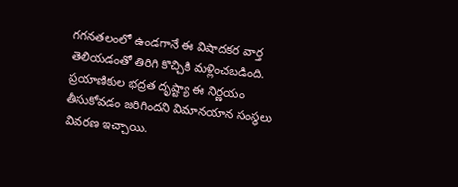గగనతలంలో ఉండగానే ఈ విషాదకర వార్త తెలియడంతో తిరిగి కొచ్చికి మళ్లించబడింది. ప్రయాణికుల భద్రత దృష్ట్యా ఈ నిర్ణయం తీసుకోవడం జరిగిందని విమానయాన సంస్థలు వివరణ ఇచ్చాయి.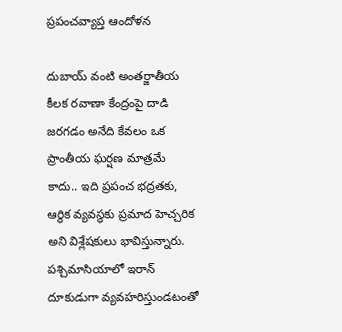ప్రపంచవ్యాప్త ఆందోళన

దుబాయ్ వంటి అంతర్జాతీయ కీలక రవాణా కేంద్రంపై దాడి జరగడం అనేది కేవలం ఒక ప్రాంతీయ ఘర్షణ మాత్రమే కాదు.. ఇది ప్రపంచ భద్రతకు, ఆర్థిక వ్యవస్థకు ప్రమాద హెచ్చరిక అని విశ్లేషకులు భావిస్తున్నారు. పశ్చిమాసియాలో ఇరాన్ దూకుడుగా వ్యవహరిస్తుండటంతో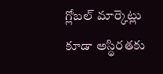గ్లోబల్ మార్కెట్లు కూడా అస్థిరతకు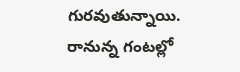గురవుతున్నాయి. రానున్న గంటల్లో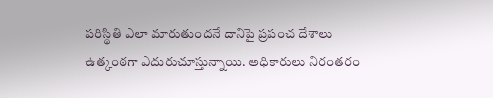పరిస్థితి ఎలా మారుతుందనే దానిపై ప్రపంచ దేశాలు ఉత్కంఠగా ఎదురుచూస్తున్నాయి. అధికారులు నిరంతరం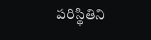పరిస్థితిని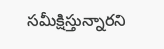సమీక్షిస్తున్నారని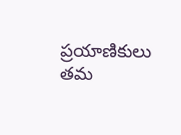ప్రయాణికులు తమ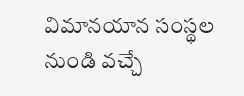విమానయాన సంస్థల నుండి వచ్చే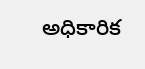అధికారిక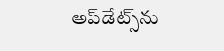అప్‌డేట్స్‌ను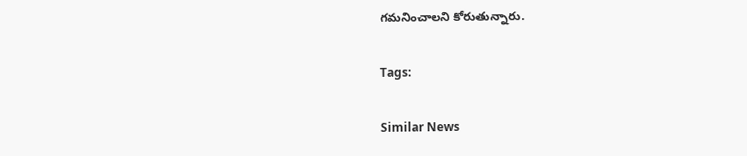గమనించాలని కోరుతున్నారు.

Tags:

Similar News